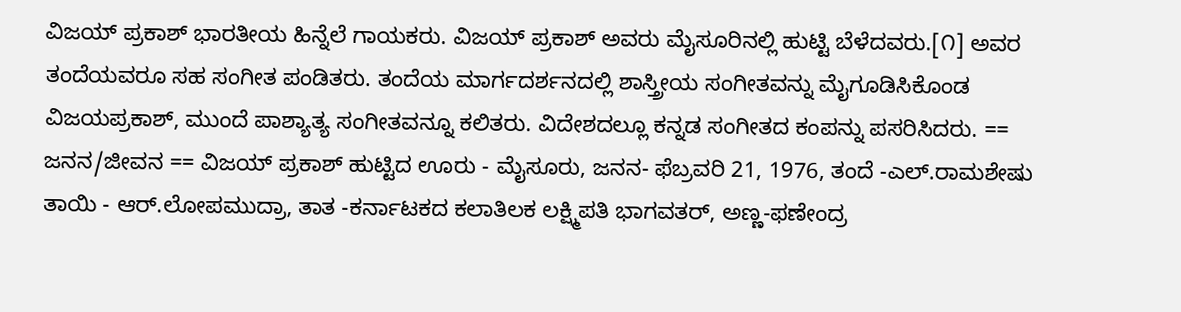ವಿಜಯ್ ಪ್ರಕಾಶ್ ಭಾರತೀಯ ಹಿನ್ನೆಲೆ ಗಾಯಕರು. ವಿಜಯ್ ಪ್ರಕಾಶ್ ಅವರು ಮೈಸೂರಿನಲ್ಲಿ ಹುಟ್ಟಿ ಬೆಳೆದವರು.[೧] ಅವರ ತಂದೆಯವರೂ ಸಹ ಸಂಗೀತ ಪಂಡಿತರು. ತಂದೆಯ ಮಾರ್ಗದರ್ಶನದಲ್ಲಿ ಶಾಸ್ತ್ರೀಯ ಸಂಗೀತವನ್ನು ಮೈಗೂಡಿಸಿಕೊಂಡ ವಿಜಯಪ್ರಕಾಶ್, ಮುಂದೆ ಪಾಶ್ಯಾತ್ಯ ಸಂಗೀತವನ್ನೂ ಕಲಿತರು. ವಿದೇಶದಲ್ಲೂ ಕನ್ನಡ ಸಂಗೀತದ ಕಂಪನ್ನು ಪಸರಿಸಿದರು. == ಜನನ/ಜೀವನ == ವಿಜಯ್ ಪ್ರಕಾಶ್ ಹುಟ್ಟಿದ ಊರು - ಮೈಸೂರು, ಜನನ- ಫೆಬ್ರವರಿ 21, 1976, ತಂದೆ -ಎಲ್.ರಾಮಶೇಷು ತಾಯಿ - ಆರ್.ಲೋಪಮುದ್ರಾ, ತಾತ -ಕರ್ನಾಟಕದ ಕಲಾತಿಲಕ ಲಕ್ಷ್ಮಿಪತಿ ಭಾಗವತರ್, ಅಣ್ಣ-ಫಣೇಂದ್ರ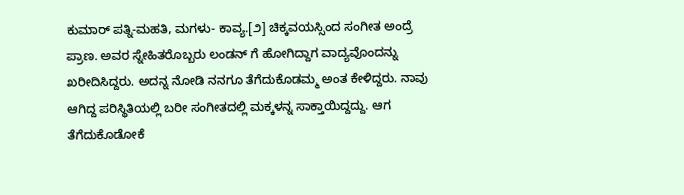ಕುಮಾರ್ ಪತ್ನಿ-ಮಹತಿ, ಮಗಳು- ಕಾವ್ಯ.[೨] ಚಿಕ್ಕವಯಸ್ಸಿಂದ ಸಂಗೀತ ಅಂದ್ರೆ ಪ್ರಾಣ. ಅವರ ಸ್ನೇಹಿತರೊಬ್ಬರು ಲಂಡನ್ ಗೆ ಹೋಗಿದ್ದಾಗ ವಾದ್ಯವೊಂದನ್ನು ಖರೀದಿಸಿದ್ದರು. ಅದನ್ನ ನೋಡಿ ನನಗೂ ತೆಗೆದುಕೊಡಮ್ಮ ಅಂತ ಕೇಳಿದ್ದರು. ನಾವು ಆಗಿದ್ದ ಪರಿಸ್ಥಿತಿಯಲ್ಲಿ ಬರೀ ಸಂಗೀತದಲ್ಲಿ ಮಕ್ಕಳನ್ನ ಸಾಕ್ತಾಯಿದ್ದದ್ದು. ಆಗ ತೆಗೆದುಕೊಡೋಕೆ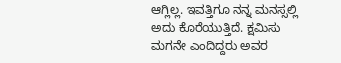ಆಗ್ಲಿಲ್ಲ. ಇವತ್ತಿಗೂ ನನ್ನ ಮನಸ್ಸಲ್ಲಿ ಅದು ಕೊರೆಯುತ್ತಿದೆ. ಕ್ಷಮಿಸು ಮಗನೇ ಎಂದಿದ್ದರು ಅವರ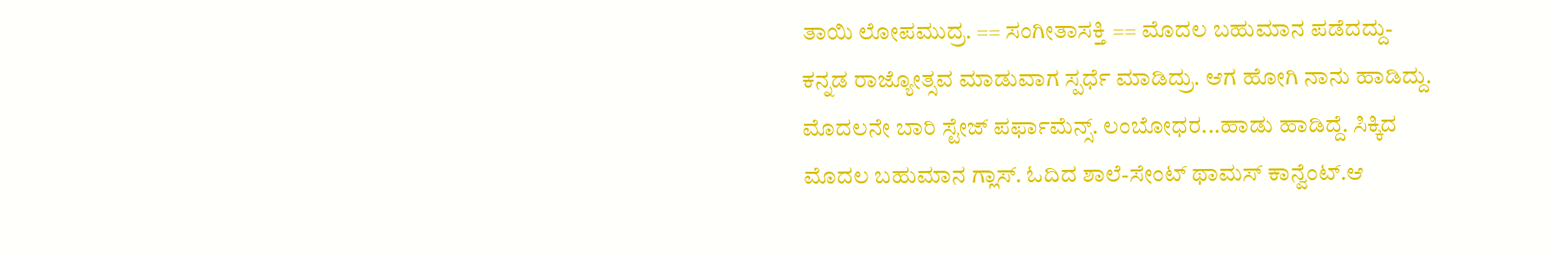ತಾಯಿ ಲೋಪಮುದ್ರ. == ಸಂಗೀತಾಸಕ್ತಿ == ಮೊದಲ ಬಹುಮಾನ ಪಡೆದದ್ದು-ಕನ್ನಡ ರಾಜ್ಯೋತ್ಸವ ಮಾಡುವಾಗ ಸ್ಪರ್ಧೆ ಮಾಡಿದ್ರು. ಆಗ ಹೋಗಿ ನಾನು ಹಾಡಿದ್ದು. ಮೊದಲನೇ ಬಾರಿ ಸ್ಟೇಜ್ ಪರ್ಫಾಮೆನ್ಸ್. ಲಂಬೋಧರ...ಹಾಡು ಹಾಡಿದ್ದೆ. ಸಿಕ್ಕಿದ ಮೊದಲ ಬಹುಮಾನ ಗ್ಲಾಸ್. ಓದಿದ ಶಾಲೆ-ಸೇಂಟ್ ಥಾಮಸ್ ಕಾನ್ವೆಂಟ್.ಆ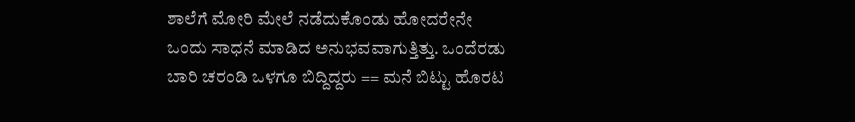ಶಾಲೆಗೆ ಮೋರಿ ಮೇಲೆ ನಡೆದುಕೊಂಡು ಹೋದರೇನೇ ಒಂದು ಸಾಧನೆ ಮಾಡಿದ ಅನುಭವವಾಗುತ್ತಿತ್ತು. ಒಂದೆರಡು ಬಾರಿ ಚರಂಡಿ ಒಳಗೂ ಬಿದ್ದಿದ್ದರು == ಮನೆ ಬಿಟ್ಟು ಹೊರಟ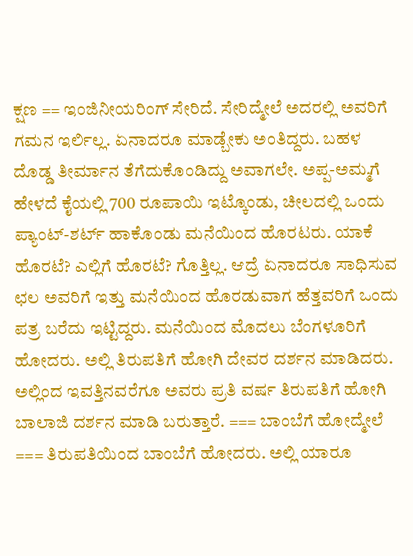ಕ್ಷಣ == ಇಂಜಿನೀಯರಿಂಗ್ ಸೇರಿದೆ. ಸೇರಿದ್ಮೇಲೆ ಅದರಲ್ಲಿ ಅವರಿಗೆ ಗಮನ ಇರ್ಲಿಲ್ಲ. ಏನಾದರೂ ಮಾಡ್ಬೇಕು ಅಂತಿದ್ದರು. ಬಹಳ ದೊಡ್ಡ ತೀರ್ಮಾನ ತೆಗೆದುಕೊಂಡಿದ್ದು ಅವಾಗಲೇ. ಅಪ್ಪ-ಅಮ್ಮಗೆ ಹೇಳದೆ ಕೈಯಲ್ಲಿ 700 ರೂಪಾಯಿ ಇಟ್ಕೊಂಡು, ಚೀಲದಲ್ಲಿ ಒಂದು ಪ್ಯಾಂಟ್-ಶರ್ಟ್ ಹಾಕೊಂಡು ಮನೆಯಿಂದ ಹೊರಟರು. ಯಾಕೆ ಹೊರಟೆ? ಎಲ್ಲಿಗೆ ಹೊರಟೆ? ಗೊತ್ತಿಲ್ಲ. ಆದ್ರೆ ಏನಾದರೂ ಸಾಧಿಸುವ ಛಲ ಅವರಿಗೆ ಇತ್ತು ಮನೆಯಿಂದ ಹೊರಡುವಾಗ ಹೆತ್ತವರಿಗೆ ಒಂದು ಪತ್ರ ಬರೆದು ಇಟ್ಟಿದ್ದರು. ಮನೆಯಿಂದ ಮೊದಲು ಬೆಂಗಳೂರಿಗೆ ಹೋದರು. ಅಲ್ಲಿ ತಿರುಪತಿಗೆ ಹೋಗಿ ದೇವರ ದರ್ಶನ ಮಾಡಿದರು. ಅಲ್ಲಿಂದ ಇವತ್ತಿನವರೆಗೂ ಅವರು ಪ್ರತಿ ವರ್ಷ ತಿರುಪತಿಗೆ ಹೋಗಿ ಬಾಲಾಜಿ ದರ್ಶನ ಮಾಡಿ ಬರುತ್ತಾರೆ. === ಬಾಂಬೆಗೆ ಹೋದ್ಮೇಲೆ === ತಿರುಪತಿಯಿಂದ ಬಾಂಬೆಗೆ ಹೋದರು. ಅಲ್ಲಿ ಯಾರೂ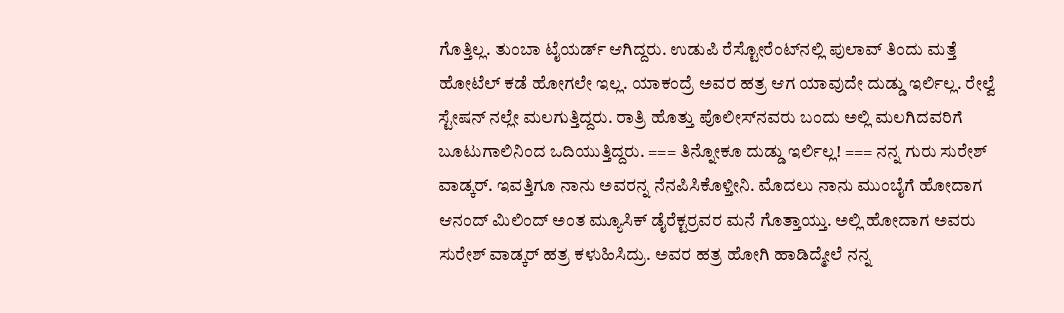ಗೊತ್ತಿಲ್ಲ. ತುಂಬಾ ಟೈಯರ್ಡ್ ಆಗಿದ್ದರು. ಉಡುಪಿ ರೆಸ್ಟೋರೆಂಟ್‍ನಲ್ಲಿ ಪುಲಾವ್ ತಿಂದು ಮತ್ತೆ ಹೋಟೆಲ್ ಕಡೆ ಹೋಗಲೇ ಇಲ್ಲ. ಯಾಕಂದ್ರೆ ಅವರ ಹತ್ರ ಆಗ ಯಾವುದೇ ದುಡ್ಡು ಇರ್ಲಿಲ್ಲ. ರೇಲ್ವೆ ಸ್ಟೇಷನ್ ನಲ್ಲೇ ಮಲಗುತ್ತಿದ್ದರು. ರಾತ್ರಿ ಹೊತ್ತು ಪೊಲೀಸ್‍ನವರು ಬಂದು ಅಲ್ಲಿ ಮಲಗಿದವರಿಗೆ ಬೂಟುಗಾಲಿನಿಂದ ಒದಿಯುತ್ತಿದ್ದರು. === ತಿನ್ನೋಕೂ ದುಡ್ಡು ಇರ್ಲಿಲ್ಲ! === ನನ್ನ ಗುರು ಸುರೇಶ್ ವಾಡ್ಕರ್. ಇವತ್ತಿಗೂ ನಾನು ಅವರನ್ನ ನೆನಪಿಸಿಕೊಳ್ತೀನಿ. ಮೊದಲು ನಾನು ಮುಂಬೈಗೆ ಹೋದಾಗ ಆನಂದ್ ಮಿಲಿಂದ್ ಅಂತ ಮ್ಯೂಸಿಕ್ ಡೈರೆಕ್ಟರ್‍ರವರ ಮನೆ ಗೊತ್ತಾಯ್ತು. ಅಲ್ಲಿ ಹೋದಾಗ ಅವರು ಸುರೇಶ್ ವಾಡ್ಕರ್ ಹತ್ರ ಕಳುಹಿಸಿದ್ರು. ಅವರ ಹತ್ರ ಹೋಗಿ ಹಾಡಿದ್ಮೇಲೆ ನನ್ನ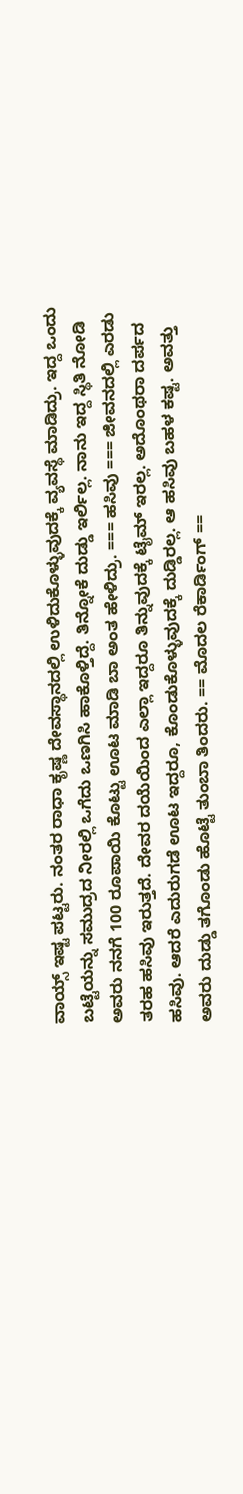ವಾಯ್ಸ್ ಇಷ್ಟ ಪಟ್ಟರು. ನಂತರ ರಾಧಾ ಕೃಷ್ಣ ದೇವಸ್ಥಾನದಲ್ಲಿ ಉಳಿದುಕೊಳ್ಳುವುದಕ್ಕೆ ವ್ಯವಸ್ಥೆ ಮಾಡಿದ್ರು. ಇದ್ದ ಒಂದು ಬಟ್ಟೆಯನ್ನು ಸಮುದ್ರದ ನೀರಲ್ಲಿ ಒಗೆದು ಒಣಗಿಸಿ ಹಾಕೊಳ್ತಿದ್ದೆ. ತಿನ್ನೋಕೆ ದುಡ್ಡು ಇರ್ಲಿಲ್ಲ. ನಾನು ಇದ್ದ ಸ್ಥಿತಿ ನೋಡಿ ಅವರು ನನಗೆ 100 ರೂಪಾಯಿ ಕೊಟ್ಟು ಊಟ ಮಾಡಿ ಬಾ ಅಂತ ಹೇಳಿದ್ರು. === ಹಸಿವು === ಜೀವನದಲ್ಲಿ ಎರಡು ತರಹ ಹಸಿವು ಇರುತ್ತದೆ. ದೇವರ ದಯೆಯಿಂದ ಎಲ್ಲಾ ಇದ್ದರೂ ತಿನ್ನುವುದಕ್ಕೆ ಟೈಮ್ ಇರಲ್ಲ. ಅದೊಂಥರಾ ದರ್ಪದ ಹಸಿವು. ಆದರೆ ಎದುರುಗಡೆ ಊಟ ಇದ್ದರೂ, ಕೊಂಡುಕೊಳ್ಳುವುದಕ್ಕೆ ದುಡ್ಡಿರಲ್ಲ. ಆ ಹಸಿವು ಬಹಳ ಕಷ್ಟ. ಅವತ್ತು ಅವರು ದುಡ್ಡು ತಗೊಂಡು ಹೊಟ್ಟೆ ತುಂಬಾ ತಿಂದರು. == ಮೊದಲ ರೆಕಾರ್ಡಿಂಗ್ ==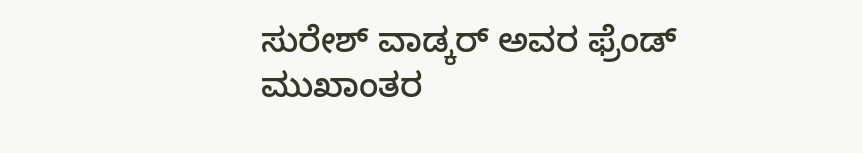ಸುರೇಶ್ ವಾಡ್ಕರ್ ಅವರ ಫ್ರೆಂಡ್ ಮುಖಾಂತರ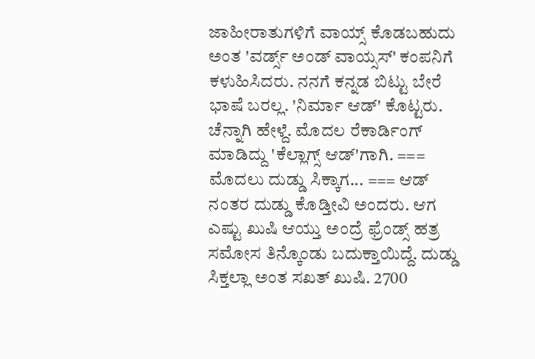ಜಾಹೀರಾತುಗಳಿಗೆ ವಾಯ್ಸ್ ಕೊಡಬಹುದು ಅಂತ 'ವರ್ಡ್ಸ್ ಅಂಡ್ ವಾಯ್ಸಸ್' ಕಂಪನಿಗೆ ಕಳುಹಿಸಿದರು. ನನಗೆ ಕನ್ನಡ ಬಿಟ್ಟು ಬೇರೆ ಭಾಷೆ ಬರಲ್ಲ. 'ನಿರ್ಮಾ ಆಡ್' ಕೊಟ್ಟರು. ಚೆನ್ನಾಗಿ ಹೇಳ್ದೆ. ಮೊದಲ ರೆಕಾರ್ಡಿಂಗ್ ಮಾಡಿದ್ದು 'ಕೆಲ್ಲಾಗ್ಸ್ ಆಡ್'ಗಾಗಿ. === ಮೊದಲು ದುಡ್ಡು ಸಿಕ್ಕಾಗ... === ಆಡ್ ನಂತರ ದುಡ್ಡು ಕೊಡ್ತೀವಿ ಅಂದರು. ಆಗ ಎಷ್ಟು ಖುಷಿ ಆಯ್ತು ಅಂದ್ರೆ ಫ್ರೆಂಡ್ಸ್ ಹತ್ರ ಸಮೋಸ ತಿನ್ಕೊಂಡು ಬದುಕ್ತಾಯಿದ್ದೆ. ದುಡ್ಡು ಸಿಕ್ತಲ್ಲಾ ಅಂತ ಸಖತ್ ಖುಷಿ. 2700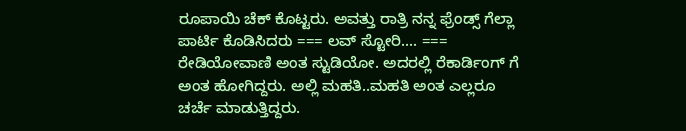ರೂಪಾಯಿ ಚೆಕ್ ಕೊಟ್ಟರು. ಅವತ್ತು ರಾತ್ರಿ ನನ್ನ ಫ್ರೆಂಡ್ಸ್ ಗೆಲ್ಲಾ ಪಾರ್ಟಿ ಕೊಡಿಸಿದರು === ಲವ್ ಸ್ಟೋರಿ.... === ರೇಡಿಯೋವಾಣಿ ಅಂತ ಸ್ಟುಡಿಯೋ. ಅದರಲ್ಲಿ ರೆಕಾರ್ಡಿಂಗ್ ಗೆ ಅಂತ ಹೋಗಿದ್ದರು. ಅಲ್ಲಿ ಮಹತಿ..ಮಹತಿ ಅಂತ ಎಲ್ಲರೂ ಚರ್ಚೆ ಮಾಡುತ್ತಿದ್ದರು.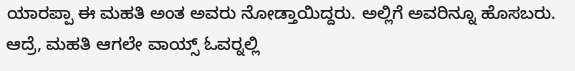ಯಾರಪ್ಪಾ ಈ ಮಹತಿ ಅಂತ ಅವರು ನೋಡ್ತಾಯಿದ್ದರು. ಅಲ್ಲಿಗೆ ಅವರಿನ್ನೂ ಹೊಸಬರು. ಆದ್ರೆ, ಮಹತಿ ಆಗಲೇ ವಾಯ್ಸ್ ಓವರ್‍ನಲ್ಲಿ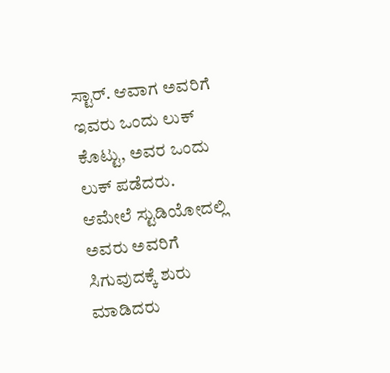ಸ್ಟಾರ್. ಆವಾಗ ಅವರಿಗೆ ಇವರು ಒಂದು ಲುಕ್ ಕೊಟ್ಟು, ಅವರ ಒಂದು ಲುಕ್ ಪಡೆದರು. ಆಮೇಲೆ ಸ್ಟುಡಿಯೋದಲ್ಲಿ ಅವರು ಅವರಿಗೆ ಸಿಗುವುದಕ್ಕೆ ಶುರು ಮಾಡಿದರು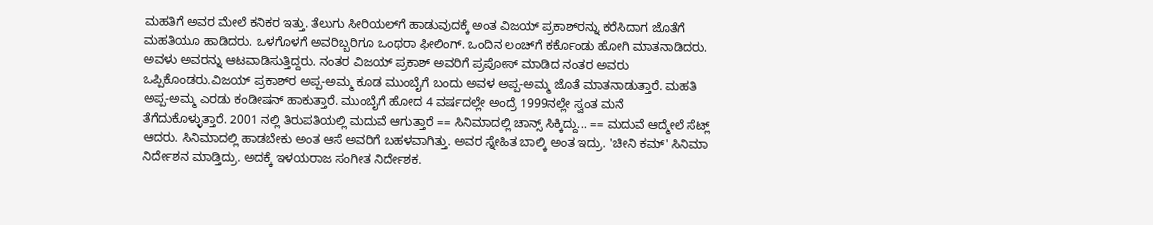ಮಹತಿಗೆ ಅವರ ಮೇಲೆ ಕನಿಕರ ಇತ್ತು. ತೆಲುಗು ಸೀರಿಯಲ್‍ಗೆ ಹಾಡುವುದಕ್ಕೆ ಅಂತ ವಿಜಯ್ ಪ್ರಕಾಶ್‍ರನ್ನು ಕರೆಸಿದಾಗ ಜೊತೆಗೆ ಮಹತಿಯೂ ಹಾಡಿದರು. ಒಳಗೊಳಗೆ ಅವರಿಬ್ಬರಿಗೂ ಒಂಥರಾ ಫೀಲಿಂಗ್. ಒಂದಿನ ಲಂಚ್‍ಗೆ ಕರ್ಕೊಂಡು ಹೋಗಿ ಮಾತನಾಡಿದರು. ಅವಳು ಅವರನ್ನು ಆಟವಾಡಿಸುತ್ತಿದ್ದರು. ನಂತರ ವಿಜಯ್ ಪ್ರಕಾಶ್ ಅವರಿಗೆ ಪ್ರಪೋಸ್ ಮಾಡಿದ ನಂತರ ಅವರು ಒಪ್ಪಿಕೊಂಡರು.ವಿಜಯ್ ಪ್ರಕಾಶ್‍ರ ಅಪ್ಪ-ಅಮ್ಮ ಕೂಡ ಮುಂಬೈಗೆ ಬಂದು ಅವಳ ಅಪ್ಪ-ಅಮ್ಮ ಜೊತೆ ಮಾತನಾಡುತ್ತಾರೆ. ಮಹತಿ ಅಪ್ಪ-ಅಮ್ಮ ಎರಡು ಕಂಡೀಷನ್ ಹಾಕುತ್ತಾರೆ. ಮುಂಬೈಗೆ ಹೋದ 4 ವರ್ಷದಲ್ಲೇ ಅಂದ್ರೆ 1999ನಲ್ಲೇ ಸ್ವಂತ ಮನೆ ತೆಗೆದುಕೊಳ್ಳುತ್ತಾರೆ. 2001 ನಲ್ಲಿ ತಿರುಪತಿಯಲ್ಲಿ ಮದುವೆ ಆಗುತ್ತಾರೆ == ಸಿನಿಮಾದಲ್ಲಿ ಚಾನ್ಸ್ ಸಿಕ್ಕಿದ್ದು... == ಮದುವೆ ಆದ್ಮೇಲೆ ಸೆಟ್ಲ್ ಆದರು. ಸಿನಿಮಾದಲ್ಲಿ ಹಾಡಬೇಕು ಅಂತ ಆಸೆ ಅವರಿಗೆ ಬಹಳವಾಗಿತ್ತು. ಅವರ ಸ್ನೇಹಿತ ಬಾಲ್ಕಿ ಅಂತ ಇದ್ರು. 'ಚೀನಿ ಕಮ್' ಸಿನಿಮಾ ನಿರ್ದೇಶನ ಮಾಡ್ತಿದ್ರು. ಅದಕ್ಕೆ ಇಳಯರಾಜ ಸಂಗೀತ ನಿರ್ದೇಶಕ.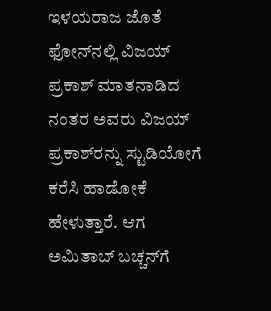ಇಳಯರಾಜ ಜೊತೆ ಫೋನ್‍ನಲ್ಲಿ ವಿಜಯ್ ಪ್ರಕಾಶ್ ಮಾತನಾಡಿದ ನಂತರ ಅವರು ವಿಜಯ್ ಪ್ರಕಾಶ್‍ರನ್ನು ಸ್ಟುಡಿಯೋಗೆ ಕರೆಸಿ ಹಾಡೋಕೆ ಹೇಳುತ್ತಾರೆ. ಆಗ ಅಮಿತಾಬ್ ಬಚ್ಚನ್‍ಗೆ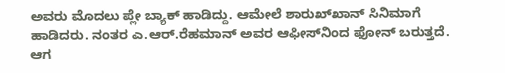ಅವರು ಮೊದಲು ಪ್ಲೇ ಬ್ಯಾಕ್ ಹಾಡಿದ್ದು. ಆಮೇಲೆ ಶಾರುಖ್‍ಖಾನ್ ಸಿನಿಮಾಗೆ ಹಾಡಿದರು. ನಂತರ ಎ.ಆರ್.ರೆಹಮಾನ್ ಅವರ ಆಫೀಸ್‍ನಿಂದ ಫೋನ್ ಬರುತ್ತದೆ. ಆಗ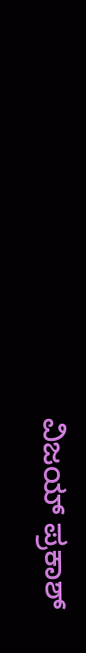ವಿಜಯ್ ಪ್ರಕಾಶ್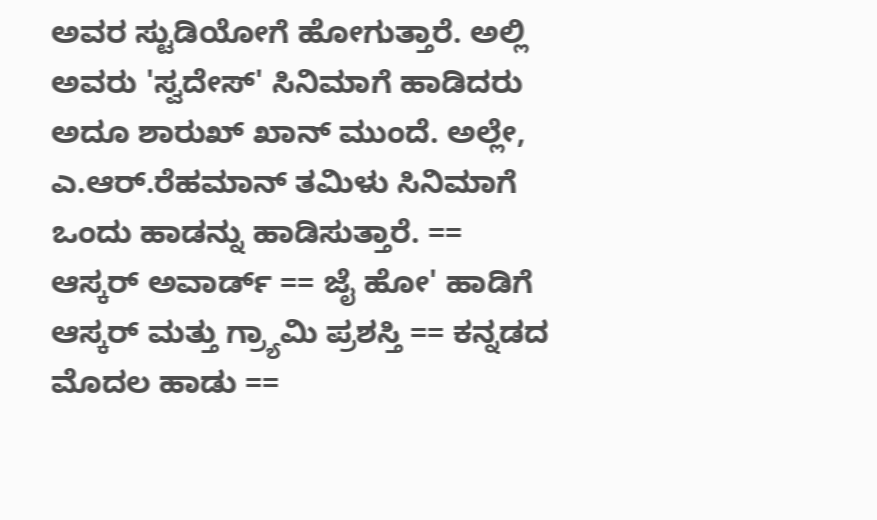ಅವರ ಸ್ಟುಡಿಯೋಗೆ ಹೋಗುತ್ತಾರೆ. ಅಲ್ಲಿ ಅವರು 'ಸ್ವದೇಸ್' ಸಿನಿಮಾಗೆ ಹಾಡಿದರು ಅದೂ ಶಾರುಖ್ ಖಾನ್ ಮುಂದೆ. ಅಲ್ಲೇ, ಎ.ಆರ್.ರೆಹಮಾನ್ ತಮಿಳು ಸಿನಿಮಾಗೆ ಒಂದು ಹಾಡನ್ನು ಹಾಡಿಸುತ್ತಾರೆ. == ಆಸ್ಕರ್ ಅವಾರ್ಡ್ == ಜೈ ಹೋ' ಹಾಡಿಗೆ ಆಸ್ಕರ್ ಮತ್ತು ಗ್ರ್ಯಾಮಿ ಪ್ರಶಸ್ತಿ == ಕನ್ನಡದ ಮೊದಲ ಹಾಡು ==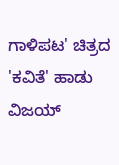ಗಾಳಿಪಟ' ಚಿತ್ರದ 'ಕವಿತೆ' ಹಾಡು ವಿಜಯ್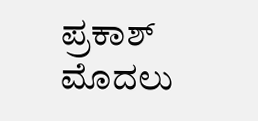ಪ್ರಕಾಶ್ ಮೊದಲು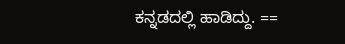ಕನ್ನಡದಲ್ಲಿ ಹಾಡಿದ್ದು. ==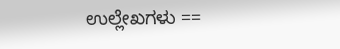ಉಲ್ಲೇಖಗಳು ==